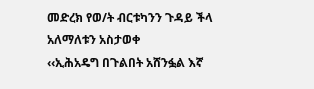መድረክ የወ/ት ብርቱካንን ጉዳይ ችላ አለማለቱን አስታወቀ
‹‹ኢሕአዴግ በጉልበት አሸንፏል እኛ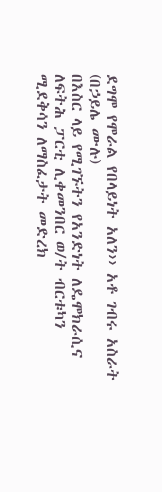ደግሞ የሞራል የበላይነት አለን›› አቶ ገብሩ አስራት
(በኃይሌ ሙሉ)
በእስር ላይ የሚገኙትን የአንድነት ለዴሞክራሲና ለፍትሕ ፓርቲ ሊቀመንበር ወ/ት ብርቱካን ሚደቅሳን ለማስፈታት መድረክ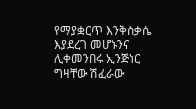የማያቋርጥ እንቅስቃሴ እያደረገ መሆኑንና ሊቀመንበሩ ኢንጅነር ግዛቸው ሽፈራው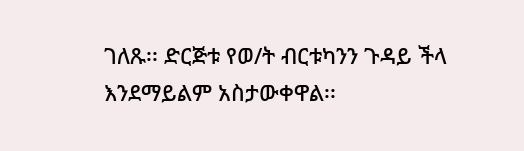ገለጹ፡፡ ድርጅቱ የወ/ት ብርቱካንን ጉዳይ ችላ እንደማይልም አስታውቀዋል፡፡